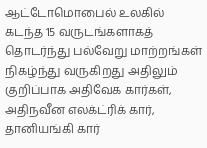ஆட்டோமொபைல் உலகில் கடந்த 15 வருடங்களாகத் தொடர்ந்து பல்வேறு மாற்றங்கள் நிகழ்ந்து வருகிறது அதிலும் குறிப்பாக அதிவேக கார்கள், அதிநவீன எலக்ட்ரிக் கார், தானியங்கி கார்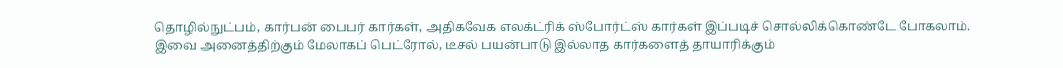தொழில்நுட்பம், கார்பன் பைபர் கார்கள், அதிகவேக எலக்ட்ரிக் ஸ்போர்ட்ஸ் கார்கள் இப்படிச் சொல்லிக்கொண்டே போகலாம்.
இவை அனைத்திற்கும் மேலாகப் பெட்ரோல், டீசல் பயன்பாடு இல்லாத கார்களைத் தாயாரிக்கும்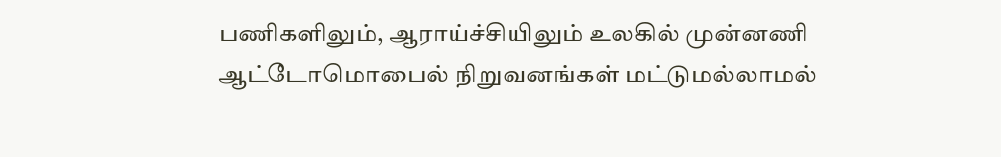பணிகளிலும், ஆராய்ச்சியிலும் உலகில் முன்னணி ஆட்டோமொபைல் நிறுவனங்கள் மட்டுமல்லாமல்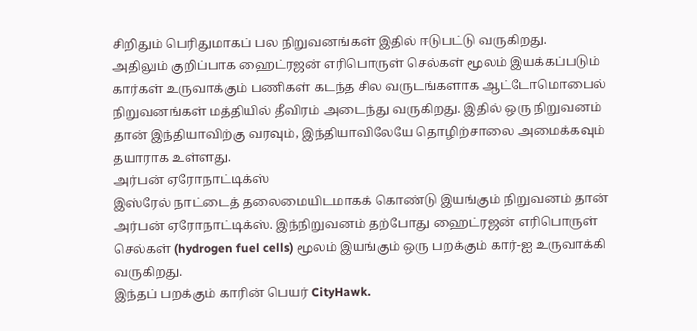சிறிதும் பெரிதுமாகப் பல நிறுவனங்கள் இதில் ஈடுபட்டு வருகிறது.
அதிலும் குறிப்பாக ஹைட்ரஜன் எரிபொருள் செல்கள் மூலம் இயக்கப்படும் கார்கள் உருவாக்கும் பணிகள் கடந்த சில வருடங்களாக ஆட்டோமொபைல் நிறுவனங்கள் மத்தியில் தீவிரம் அடைந்து வருகிறது. இதில் ஒரு நிறுவனம் தான் இந்தியாவிற்கு வரவும், இந்தியாவிலேயே தொழிற்சாலை அமைக்கவும் தயாராக உள்ளது.
அர்பன் ஏரோநாட்டிக்ஸ்
இஸ்ரேல் நாட்டைத் தலைமையிடமாகக் கொண்டு இயங்கும் நிறுவனம் தான் அர்பன் ஏரோநாட்டிக்ஸ். இந்நிறுவனம் தற்போது ஹைட்ரஜன் எரிபொருள் செல்கள் (hydrogen fuel cells) மூலம் இயங்கும் ஒரு பறக்கும் கார்-ஐ உருவாக்கி வருகிறது.
இந்தப் பறக்கும் காரின் பெயர் CityHawk.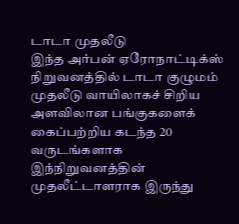டாடா முதலீடு
இந்த அர்பன் ஏரோநாட்டிக்ஸ் நிறுவனத்தில் டாடா குழுமம் முதலீடு வாயிலாகச் சிறிய அளவிலான பங்குகளைக் கைப்பற்றிய கடந்த 20 வருடங்களாக இந்நிறுவனத்தின் முதலீட்டாளராக இருந்து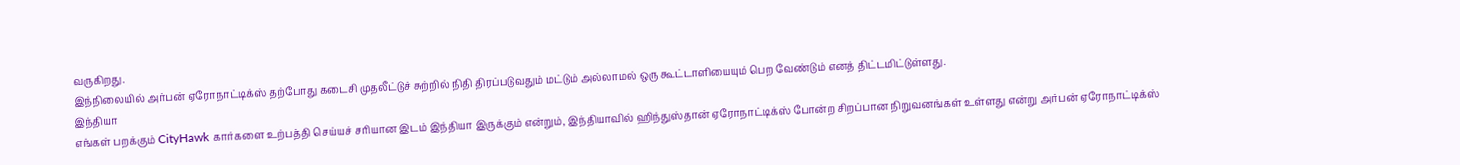வருகிறது.
இந்நிலையில் அர்பன் ஏரோநாட்டிக்ஸ் தற்போது கடைசி முதலீட்டுச் சுற்றில் நிதி திரப்படுவதும் மட்டும் அல்லாமல் ஒரு கூட்டாளியையும் பெற வேண்டும் எனத் திட்டமிட்டுள்ளது.
இந்தியா
எங்கள் பறக்கும் CityHawk கார்களை உற்பத்தி செய்யச் சரியான இடம் இந்தியா இருக்கும் என்றும், இந்தியாவில் ஹிந்துஸ்தான் ஏரோநாட்டிக்ஸ் போன்ற சிறப்பான நிறுவனங்கள் உள்ளது என்று அர்பன் ஏரோநாட்டிக்ஸ்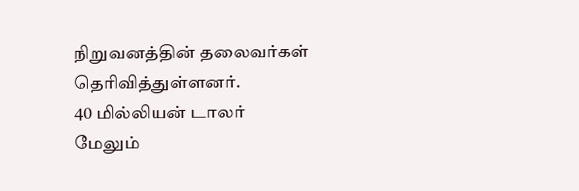நிறுவனத்தின் தலைவர்கள் தெரிவித்துள்ளனர்.
40 மில்லியன் டாலர்
மேலும்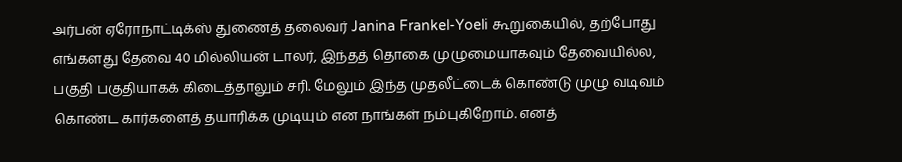அர்பன் ஏரோநாட்டிக்ஸ் துணைத் தலைவர் Janina Frankel-Yoeli கூறுகையில், தற்போது எங்களது தேவை 40 மில்லியன் டாலர், இந்தத் தொகை முழுமையாகவும் தேவையில்ல, பகுதி பகுதியாகக் கிடைத்தாலும் சரி. மேலும் இந்த முதலீட்டைக் கொண்டு முழு வடிவம் கொண்ட கார்களைத் தயாரிக்க முடியும் என நாங்கள் நம்புகிறோம். எனத்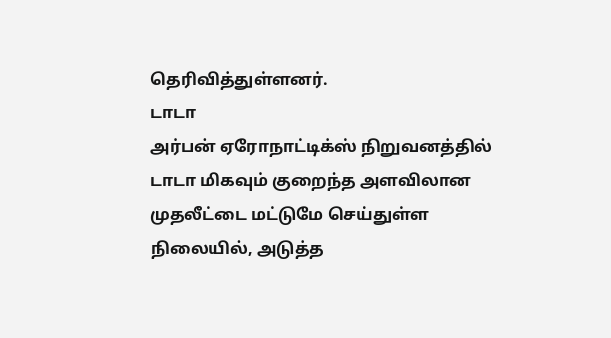தெரிவித்துள்ளனர்.
டாடா
அர்பன் ஏரோநாட்டிக்ஸ் நிறுவனத்தில் டாடா மிகவும் குறைந்த அளவிலான முதலீட்டை மட்டுமே செய்துள்ள நிலையில், அடுத்த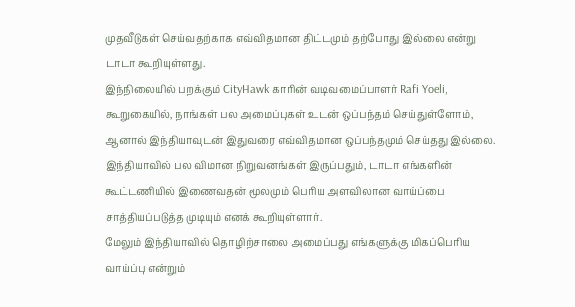முதவீடுகள் செய்வதற்காக எவ்விதமான திட்டமும் தற்போது இல்லை என்று டாடா கூறியுள்ளது.
இந்நிலையில் பறக்கும் CityHawk காரின் வடிவமைப்பாளர் Rafi Yoeli, கூறுகையில், நாங்கள் பல அமைப்புகள் உடன் ஒப்பந்தம் செய்துள்ளோம், ஆனால் இந்தியாவுடன் இதுவரை எவ்விதமான ஒப்பந்தமும் செய்தது இல்லை. இந்தியாவில் பல விமான நிறுவனங்கள் இருப்பதும், டாடா எங்களின் கூட்டணியில் இணைவதன் மூலமும் பெரிய அளவிலான வாய்ப்பை சாத்தியப்படுத்த முடியும் எனக் கூறியுள்ளார்.
மேலும் இந்தியாவில் தொழிற்சாலை அமைப்பது எங்களுக்கு மிகப்பெரிய வாய்ப்பு என்றும்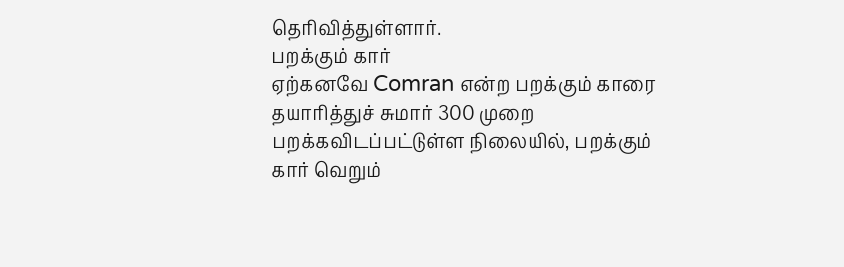தெரிவித்துள்ளார்.
பறக்கும் கார்
ஏற்கனவே Comran என்ற பறக்கும் காரை தயாரித்துச் சுமார் 300 முறை பறக்கவிடப்பட்டுள்ள நிலையில், பறக்கும் கார் வெறும்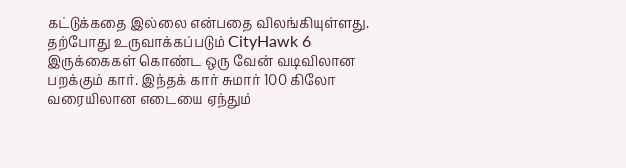கட்டுக்கதை இல்லை என்பதை விலங்கியுள்ளது.
தற்போது உருவாக்கப்படும் CityHawk 6 இருக்கைகள் கொண்ட ஒரு வேன் வடிவிலான பறக்கும் கார். இந்தக் கார் சுமார் 100 கிலோ வரையிலான எடையை ஏந்தும்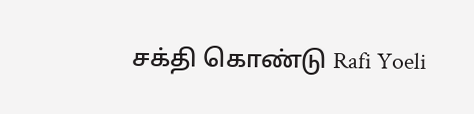சக்தி கொண்டு Rafi Yoeli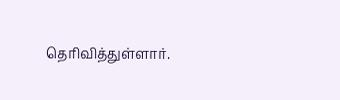தெரிவித்துள்ளார்.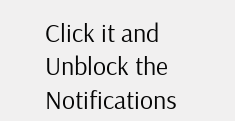Click it and Unblock the Notifications